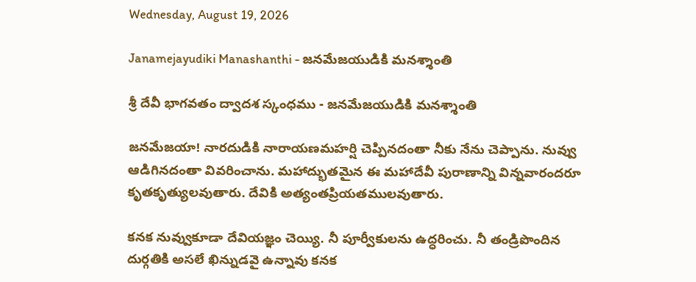Wednesday, August 19, 2026

Janamejayudiki Manashanthi - జనమేజయుడికి మనశ్శాంతి

శ్రీ దేవీ భాగవతం ద్వాదశ స్కంధము - జనమేజయుడికి మనశ్శాంతి

జనమేజయా! నారదుడికి నారాయణమహర్షి చెప్పినదంతా నీకు నేను చెప్పాను. నువ్వు ఆడిగినదంతా వివరించాను. మహాద్భుతమైన ఈ మహాదేవీ పురాణాన్ని విన్నవారందరూ కృతకృత్యులవుతారు. దేవికి అత్యంతప్రియతములవుతారు.

కనక నువ్వుకూడా దేవియజ్ఞం చెయ్యి. నీ పూర్వీకులను ఉద్ధరించు. నీ తండ్రిపొందిన దుర్గతికి అసలే ఖిన్నుడవై ఉన్నావు కనక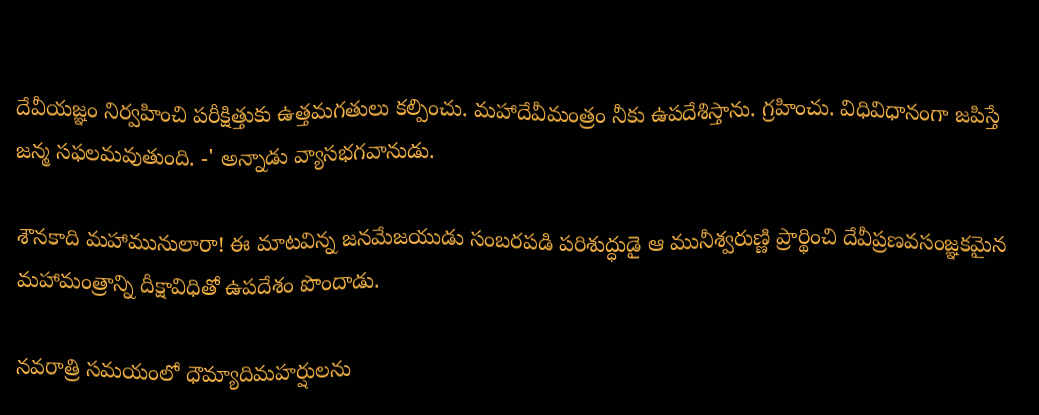దేవీయజ్ఞం నిర్వహించి పరీక్షిత్తుకు ఉత్తమగతులు కల్పించు. మహాదేవీమంత్రం నీకు ఉపదేశిస్తాను. గ్రహించు. విధివిధానంగా జపిస్తే జన్మ సఫలమవుతుంది. -' అన్నాడు వ్యాసభగవానుడు.

శౌనకాది మహామునులారా! ఈ మాటవిన్న జనమేజయుడు సంబరపడి పరిశుద్ధుడై ఆ మునీశ్వరుణ్ణి ప్రార్థించి దేవీప్రణవసంజ్ఞకమైన మహామంత్రాన్ని దీక్షావిధితో ఉపదేశం పొందాడు.

నవరాత్రి సమయంలో ధౌమ్యాదిమహర్షులను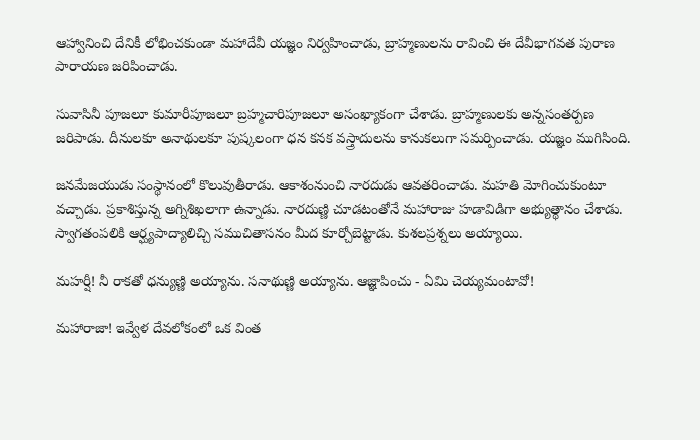ఆహ్వానించి దేనికీ లోభించకుండా మహాదేవీ యజ్ఞం నిర్వహించాడు, బ్రాహ్మణులను రావించి ఈ దేవీభాగవత పురాణ పారాయణ జరిపించాడు.

సువాసినీ పూజలూ కుమారీపూజలూ బ్రహ్మచారిపూజలూ అసంఖ్యాకంగా చేశాడు. బ్రాహ్మణులకు అన్నసంతర్పణ జరిపాడు. దీనులకూ అనాథులకూ పుష్కలంగా ధన కనక వస్త్రాదులను కానుకలుగా సమర్పించాడు. యజ్ఞం ముగిసింది.

జనమేజయుడు సంస్థానంలో కొలువుతీరాడు. ఆకాశంనుంచి నారదుడు ఆవతరించాడు. మహతి మోగించుకుంటూ వచ్చాడు. ప్రకాశిస్తున్న అగ్నిశిఖలాగా ఉన్నాడు. నారదుణ్ణి చూడటంతోనే మహారాజు హడావిడిగా అభ్యుత్థానం చేశాడు. స్వాగతంపలికి ఆర్ఘ్యపాద్యాలిచ్చి సముచితాసనం మీద కూర్చోబెట్టాడు. కుశలప్రశ్నలు అయ్యాయి.

మహర్షీ! నీ రాకతో ధన్యుణ్ణి అయ్యాను. సనాథుణ్ణి అయ్యాను. ఆజ్ఞాపించు - ఏమి చెయ్యమంటావో!

మహారాజా! ఇవ్వేళ దేవలోకంలో ఒక వింత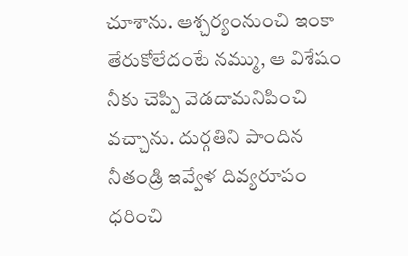చూశాను. ఆశ్చర్యంనుంచి ఇంకా తేరుకోలేదంటే నమ్ము, ఆ విశేషం నీకు చెప్పి వెడదామనిపించి వచ్చాను. దుర్గతిని పాందిన నీతండ్రి ఇవ్వేళ దివ్యరూపం ధరించి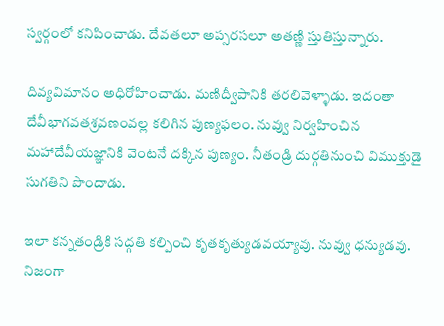స్వర్గంలో కనిపించాడు. దేవతలూ అప్సరసలూ అతణ్ణి స్తుతిస్తున్నారు.

దివ్యవిమానం అధిరోహించాడు. మణిద్వీపానికి తరలివెళ్ళాడు. ఇదంతా దేవీభాగవతశ్రవణంవల్ల కలిగిన పుణ్యఫలం. నువ్వు నిర్వహించిన మహాదేవీయజ్ఞానికి వెంటనే దక్కిన పుణ్యం. నీతండ్రి దుర్గతినుంచి విముక్తుడై సుగతిని పొందాడు.

ఇలా కన్నతండ్రికి సద్గతి కల్పించి కృతకృత్యుడవయ్యావు. నువ్వు ధన్యుడవు. నిజంగా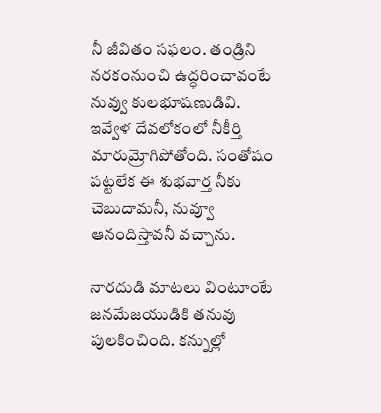నీ జీవితం సఫలం. తండ్రిని నరకంనుంచి ఉద్ధరించావంటే నువ్వు కులభూషణుడివి. ఇవ్వేళ దేవలోకంలో నీకీర్తి మారుమ్రోగిపోతోంది. సంతోషం పట్టలేక ఈ శుభవార్త నీకు చెబుదామనీ, నువ్వూ ఆనందిస్తావనీ వచ్చాను.

నారదుడి మాటలు వింటూంటే జనమేజయుడికి తనువు పులకించింది. కన్నుల్లో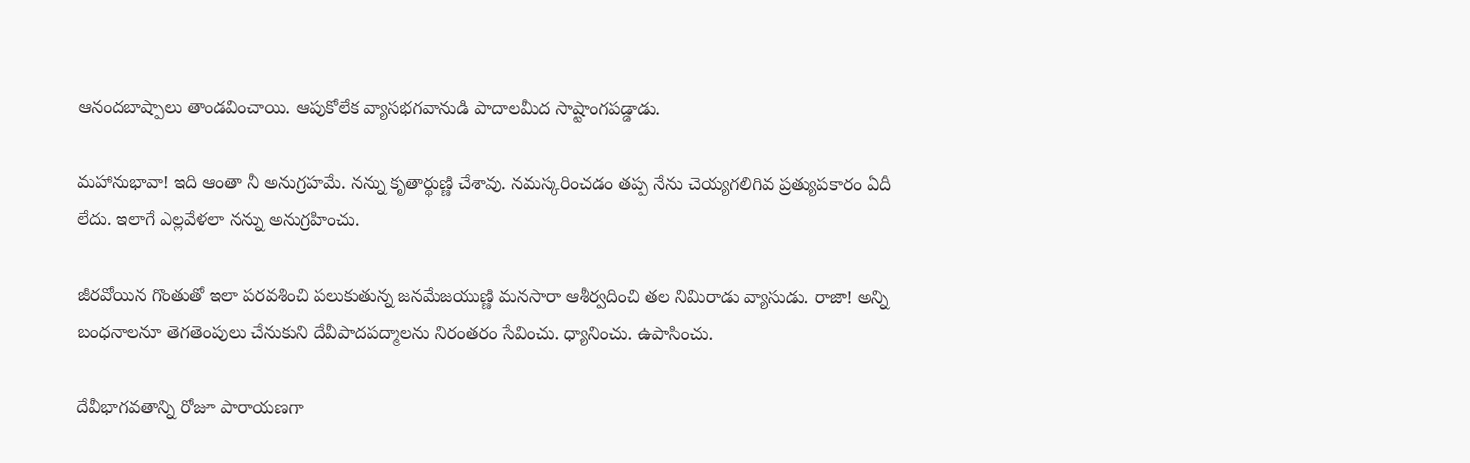ఆనందబాష్పాలు తాండవించాయి. ఆపుకోలేక వ్యాసభగవానుడి పాదాలమీద సాష్టాంగపడ్డాడు.

మహానుభావా! ఇది ఆంతా నీ అనుగ్రహమే. నన్ను కృతార్థుణ్ణి చేశావు. నమస్కరించడం తప్ప నేను చెయ్యగలిగివ ప్రత్యుపకారం ఏదీ లేదు. ఇలాగే ఎల్లవేళలా నన్ను అనుగ్రహించు.

జీరవోయిన గొంతుతో ఇలా పరవశించి పలుకుతున్న జనమేజయుణ్ణి మనసారా ఆశీర్వదించి తల నిమిరాడు వ్యాసుడు. రాజా! అన్ని బంధనాలనూ తెగతెంపులు చేనుకుని దేవీపాదపద్మాలను నిరంతరం సేవించు. ధ్యానించు. ఉపాసించు.

దేవీభాగవతాన్ని రోజూ పారాయణగా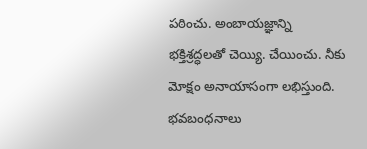పఠించు. అంబాయజ్ఞాన్ని భక్తిశ్రద్ధలతో చెయ్యి. చేయించు. నీకు మోక్షం అనాయాసంగా లభిస్తుంది. భవబంధనాలు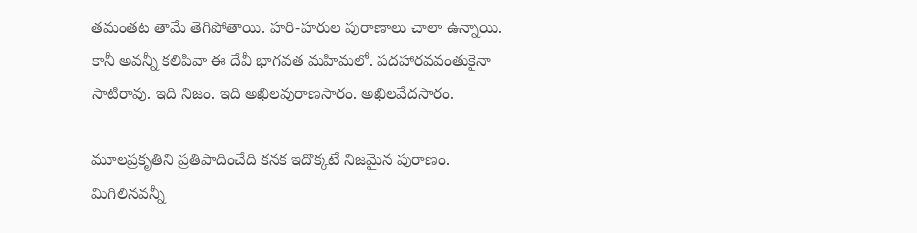తమంతట తామే తెగిపోతాయి. హరి-హరుల పురాణాలు చాలా ఉన్నాయి. కానీ అవన్నీ కలిపివా ఈ దేవీ భాగవత మహిమలో. పదహారవవంతుకైనా సాటిరావు. ఇది నిజం. ఇది అఖిలవురాణసారం. అఖిలవేదసారం.

మూలప్రకృతిని ప్రతిపాదించేది కనక ఇదొక్కటే నిజమైన పురాణం. మిగిలినవన్నీ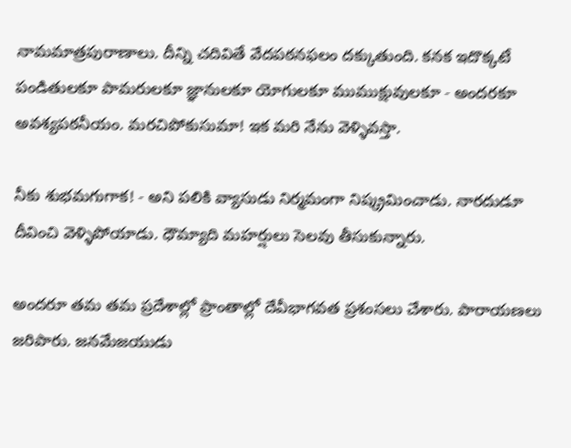నామమాత్రపురాణాలు. దీన్ని చదివితే వేదపఠనఫలం దక్కుతుంది. కనక ఇదొక్కటే పండితులకూ పామరులకూ జ్ఞానులకూ యోగులకూ ముముక్షువులకూ - అందరకూ అవశ్యపఠనీయం. మరచిపోకుసుమా! ఇక మరి నేను వెళ్ళివస్తా.

నీకు శుభమగుగాక! - అని పలికి వ్యాసుడు నిర్మమంగా నిష్క్రమించాడు. నారదుడూ దీవించి వెళ్ళిపోయాడు. ధౌమ్యాది మహర్షులు సెలవు తీసుకున్నారు.

అందరూ తమ తమ ప్రదేశాల్లో ప్రాంతాల్లో దేవీభాగవత ప్రశంసలు చేశారు. పారాయణలు జరిపారు. జనమేజయుడు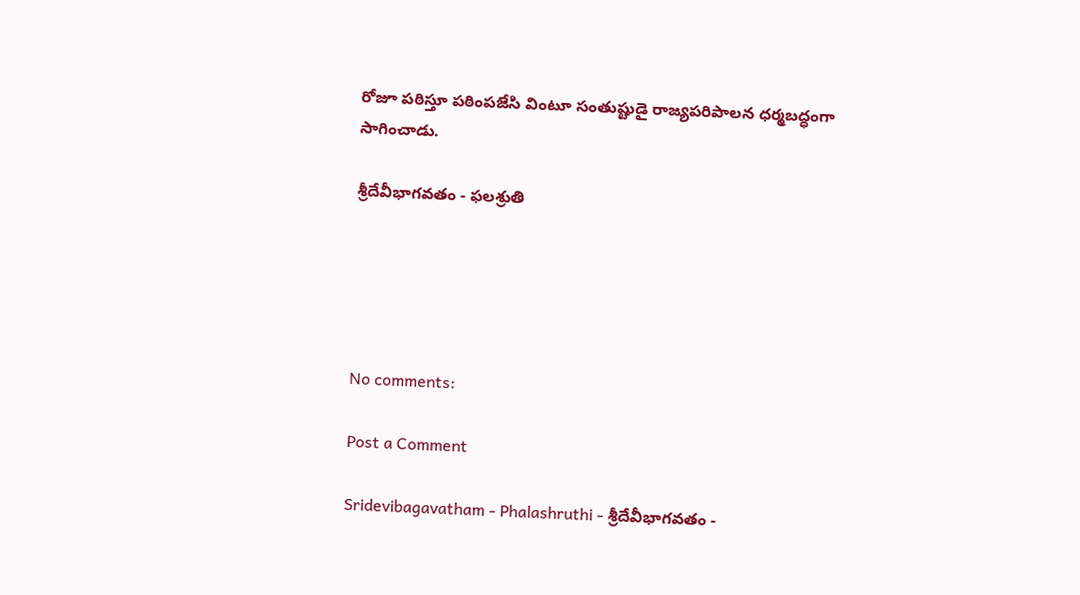రోజూ పఠిస్తూ పఠింపజేసి వింటూ సంతుష్టుడై రాజ్యపరిపాలన ధర్మబద్ధంగా సాగించాడు.

శ్రీదేవీభాగవతం - ఫలశ్రుతి





No comments:

Post a Comment

Sridevibagavatham - Phalashruthi - శ్రీదేవీభాగవతం -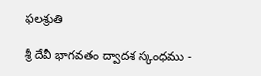ఫలశ్రుతి

శ్రీ దేవీ భాగవతం ద్వాదశ స్కంధము -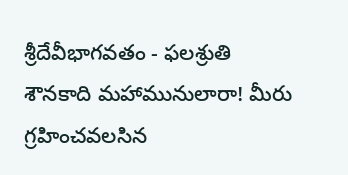శ్రీదేవీభాగవతం - ఫలశ్రుతి శౌనకాది మహామునులారా! మీరు గ్రహించవలసిన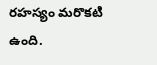రహస్యం మరొకటి ఉంది.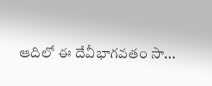ఆదిలో ఈ దేవీభాగవతం సా...